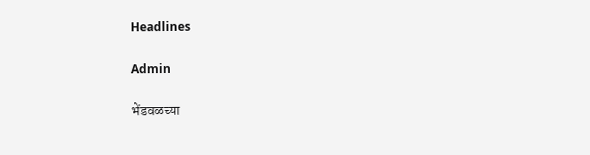Headlines

Admin

भेंडवळच्या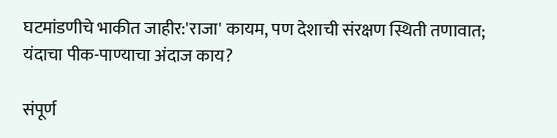घटमांडणीचे भाकीत जाहीर:'राजा' कायम, पण देशाची संरक्षण स्थिती तणावात; यंदाचा पीक-पाण्याचा अंदाज काय?

संपूर्ण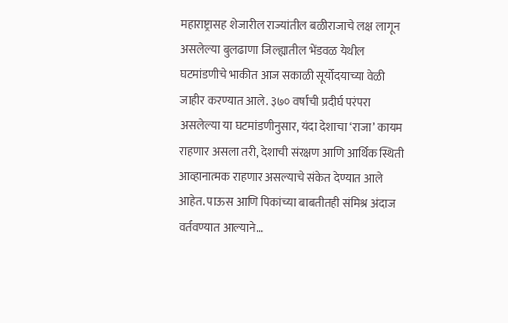महाराष्ट्रासह शेजारील राज्यांतील बळीराजाचे लक्ष लागून असलेल्या बुलढाणा जिल्ह्यातील भेंडवळ येथील घटमांडणीचे भाकीत आज सकाळी सूर्योदयाच्या वेळी जाहीर करण्यात आले. ३७० वर्षांची प्रदीर्घ परंपरा असलेल्या या घटमांडणीनुसार, यंदा देशाचा ‘राजा’ कायम राहणार असला तरी, देशाची संरक्षण आणि आर्थिक स्थिती आव्हानात्मक राहणार असल्याचे संकेत देण्यात आले आहेत. पाऊस आणि पिकांच्या बाबतीतही संमिश्र अंदाज वर्तवण्यात आल्याने…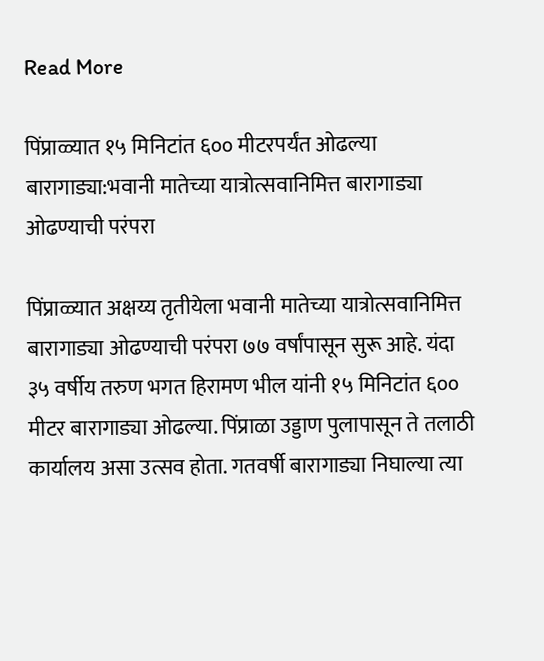Read More

पिंप्राळ्यात १५ मिनिटांत ६०० मीटरपर्यंत ओढल्या बारागाड्या:भवानी मातेच्या यात्रोत्सवानिमित्त बारागाड्या ओढण्याची परंपरा

पिंप्राळ्यात अक्षय्य तृतीयेला भवानी मातेच्या यात्रोत्सवानिमित्त बारागाड्या ओढण्याची परंपरा ७७ वर्षांपासून सुरू आहे. यंदा ३५ वर्षीय तरुण भगत हिरामण भील यांनी १५ मिनिटांत ६०० मीटर बारागाड्या ओढल्या. पिंप्राळा उड्डाण पुलापासून ते तलाठी कार्यालय असा उत्सव होता. गतवर्षी बारागाड्या निघाल्या त्या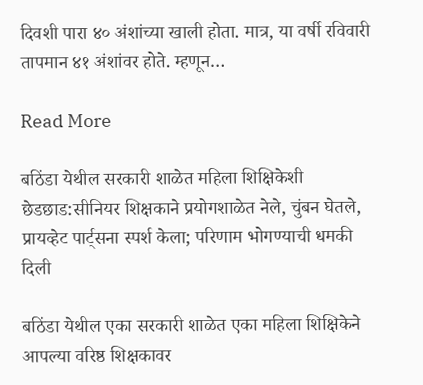दिवशी पारा ४० अंशांच्या खाली होता. मात्र, या वर्षी रविवारी तापमान ४१ अंशांवर होते. म्हणून…

Read More

बठिंडा येथील सरकारी शाळेत महिला शिक्षिकेशी छेडछाड:सीनियर शिक्षकाने प्रयोगशाळेत नेले, चुंबन घेतले, प्रायव्हेट पार्ट्सना स्पर्श केला; परिणाम भोगण्याची धमकी दिली

बठिंडा येथील एका सरकारी शाळेत एका महिला शिक्षिकेने आपल्या वरिष्ठ शिक्षकावर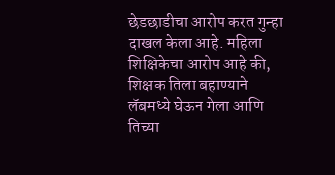छेडछाडीचा आरोप करत गुन्हा दाखल केला आहे. महिला शिक्षिकेचा आरोप आहे की, शिक्षक तिला बहाण्याने लॅबमध्ये घेऊन गेला आणि तिच्या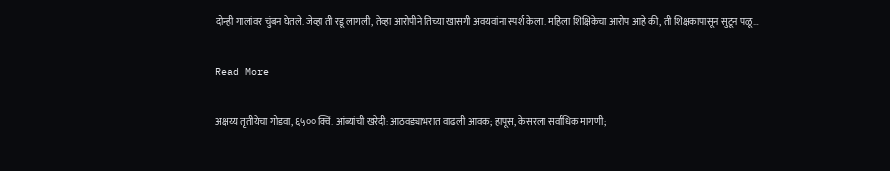दोन्ही गालांवर चुंबन घेतले. जेव्हा ती रडू लागली, तेव्हा आरोपीने तिच्या खासगी अवयवांना स्पर्श केला. महिला शिक्षिकेचा आरोप आहे की, ती शिक्षकापासून सुटून पळू…

Read More

अक्षय्य तृतीयेचा गोडवा, ६५०० क्विं. आंब्यांची खरेदी:आठवड्याभरात वाढली आवक; हापूस, केसरला सर्वाधिक मागणी;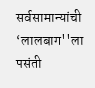सर्वसामान्यांची ‘लालबाग''ला पसंती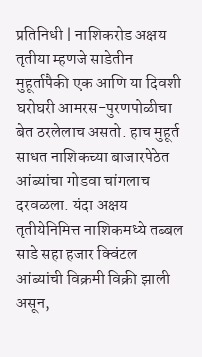प्रतिनिधी | नाशिकरोड अक्षय तृतीया म्हणजे साडेतीन मुहूर्तापैकी एक आणि या दिवशी घरोघरी आमरस-पुरणपोळीचा बेत ठरलेलाच असतो. हाच मुहूर्त साधत नाशिकच्या बाजारपेठेत आंब्यांचा गोडवा चांगलाच दरवळला. यंदा अक्षय तृतीयेनिमित्त नाशिकमध्ये तब्बल साडे सहा हजार क्विंटल आंब्यांची विक्रमी विक्री झाली असून,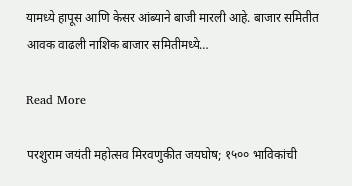यामध्ये हापूस आणि केसर आंब्याने बाजी मारली आहे. बाजार समितीत आवक वाढली नाशिक बाजार समितीमध्ये…

Read More

परशुराम जयंती महोत्सव मिरवणुकीत जयघोष; १५०० भाविकांची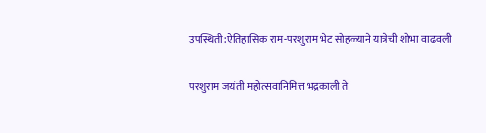उपस्थिती:ऐतिहासिक राम-परशुराम भेट सोहळ्याने यात्रेची शोभा वाढवली

परशुराम जयंती महोत्सवानिमित्त भद्रकाली ते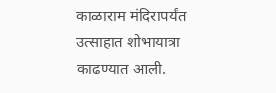काळाराम मंदिरापर्यंत उत्साहात शोभायात्रा काढण्यात आली.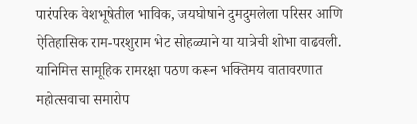पारंपरिक वेशभूषेतील भाविक, जयघोषाने दुमदुमलेला परिसर आणि ऐतिहासिक राम-परशुराम भेट सोहळ्याने या यात्रेची शोभा वाढवली. यानिमित्त सामूहिक रामरक्षा पठण करून भक्तिमय वातावरणात महोत्सवाचा समारोप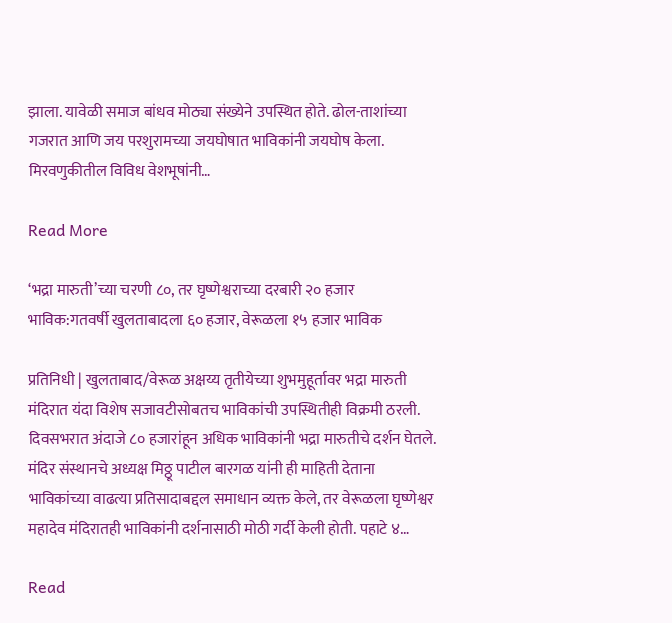झाला. यावेळी समाज बांधव मोठ्या संख्येने उपस्थित होते. ढोल-ताशांच्या गजरात आणि जय परशुरामच्या जयघोषात भाविकांनी जयघोष केला. मिरवणुकीतील विविध वेशभूषांनी…

Read More

‘भद्रा मारुती’च्या चरणी ८०, तर घृष्णेश्वराच्या दरबारी २० हजार भाविक:गतवर्षी खुलताबादला ६० हजार, वेरूळला १५ हजार भाविक

प्रतिनिधी | खुलताबाद/वेरूळ अक्षय्य तृतीयेच्या शुभमुहूर्तावर भद्रा मारुती मंदिरात यंदा विशेष सजावटीसोबतच भाविकांची उपस्थितीही विक्रमी ठरली. दिवसभरात अंदाजे ८० हजारांहून अधिक भाविकांनी भद्रा मारुतीचे दर्शन घेतले. मंदिर संस्थानचे अध्यक्ष मिठ्ठू पाटील बारगळ यांनी ही माहिती देताना भाविकांच्या वाढत्या प्रतिसादाबद्दल समाधान व्यक्त केले, तर वेरूळला घृष्णेश्वर महादेव मंदिरातही भाविकांनी दर्शनासाठी मोठी गर्दी केली होती. पहाटे ४…

Read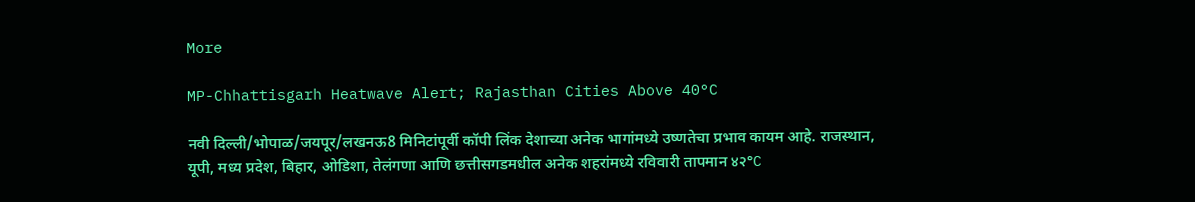More

MP-Chhattisgarh Heatwave Alert; Rajasthan Cities Above 40°C

नवी दिल्ली/भोपाळ/जयपूर/लखनऊ8 मिनिटांपूर्वी कॉपी लिंक देशाच्या अनेक भागांमध्ये उष्णतेचा प्रभाव कायम आहे. राजस्थान, यूपी, मध्य प्रदेश, बिहार, ओडिशा, तेलंगणा आणि छत्तीसगडमधील अनेक शहरांमध्ये रविवारी तापमान ४२°C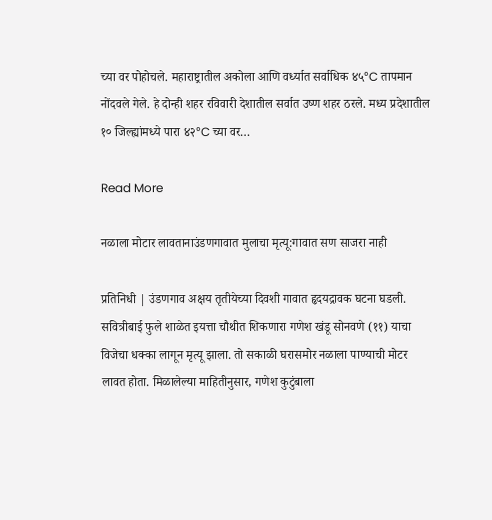च्या वर पोहोचले. महाराष्ट्रातील अकोला आणि वर्ध्यात सर्वाधिक ४५°C तापमान नोंदवले गेले. हे दोन्ही शहर रविवारी देशातील सर्वात उष्ण शहर ठरले. मध्य प्रदेशातील १० जिल्ह्यांमध्ये पारा ४२°C च्या वर…

Read More

नळाला मोटार लावतानाउंडणगावात मुलाचा मृत्यू:गावात सण साजरा नाही

प्रतिनिधी | उंडणगाव अक्षय तृतीयेच्या दिवशी गावात हृदयद्रावक घटना घडली. सवित्रीबाई फुले शाळेत इयत्ता चौथीत शिकणारा गणेश खंडू सोनवणे (११) याचा विजेचा धक्का लागून मृत्यू झाला. तो सकाळी घरासमोर नळाला पाण्याची मोटर लावत होता. मिळालेल्या माहितीनुसार, गणेश कुटुंबाला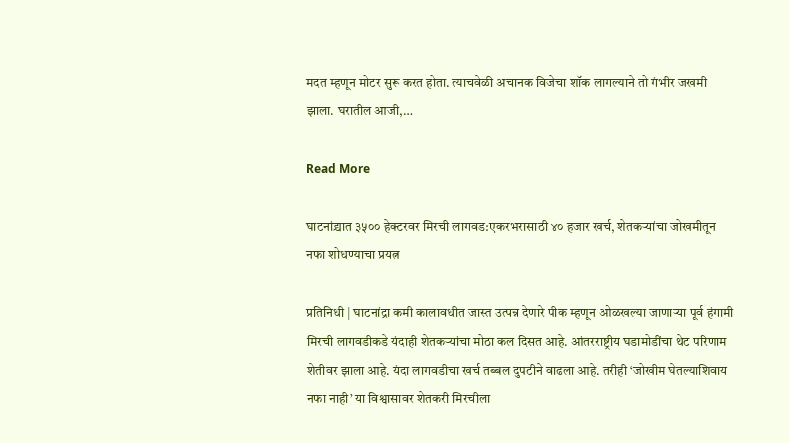मदत म्हणून मोटर सुरू करत होता. त्याचवेळी अचानक विजेचा शॉक लागल्याने तो गंभीर जखमी झाला. घरातील आजी,…

Read More

घाटनांद्र्यात ३५०० हेक्टरवर मिरची लागवड:एकरभरासाठी ४० हजार खर्च, शेतकऱ्यांचा जोखमीतून नफा शोधण्याचा प्रयत्न

प्रतिनिधी | घाटनांद्रा कमी कालावधीत जास्त उत्पन्न देणारे पीक म्हणून ओळखल्या जाणाऱ्या पूर्व हंगामी मिरची लागवडीकडे यंदाही शेतकऱ्यांचा मोठा कल दिसत आहे. आंतरराष्ट्रीय घडामोडींचा थेट परिणाम शेतीवर झाला आहे. यंदा लागवडीचा खर्च तब्बल दुपटीने वाढला आहे. तरीही ‘जोखीम घेतल्याशिवाय नफा नाही’ या विश्वासावर शेतकरी मिरचीला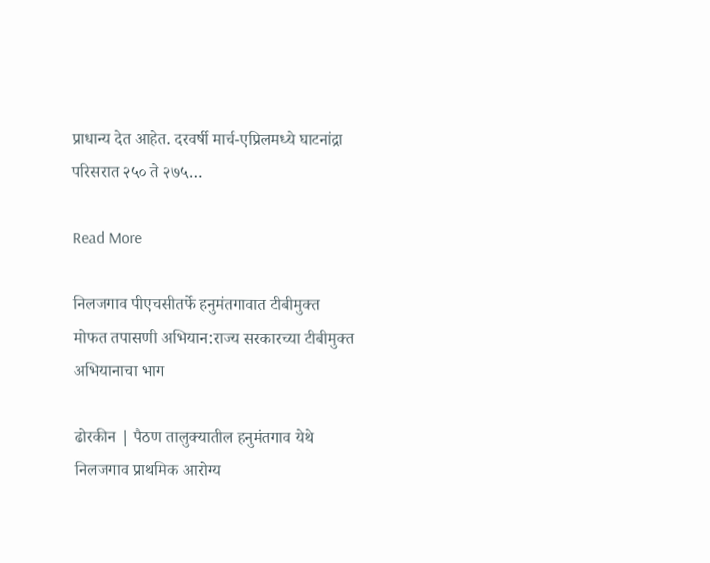प्राधान्य देत आहेत. दरवर्षी मार्च-एप्रिलमध्ये घाटनांद्रा परिसरात २५० ते २७५…

Read More

निलजगाव पीएचसीतर्फे हनुमंतगावात टीबीमुक्त मोफत तपासणी अभियान:राज्य सरकारच्या टीबीमुक्त अभियानाचा भाग

ढोरकीन | पैठण तालुक्यातील हनुमंतगाव येथे निलजगाव प्राथमिक आरोग्य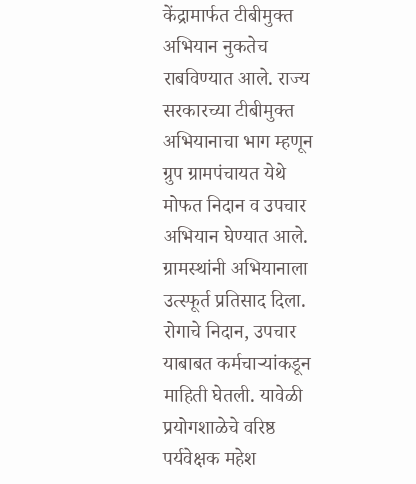केंद्रामार्फत टीबीमुक्त अभियान नुकतेच राबविण्यात आले. राज्य सरकारच्या टीबीमुक्त अभियानाचा भाग म्हणून ग्रुप ग्रामपंचायत येथे मोफत निदान व उपचार अभियान घेण्यात आले. ग्रामस्थांनी अभियानाला उत्स्फूर्त प्रतिसाद दिला. रोगाचे निदान, उपचार याबाबत कर्मचाऱ्यांकडून माहिती घेतली. यावेळी प्रयोगशाळेचे वरिष्ठ पर्यवेक्षक महेश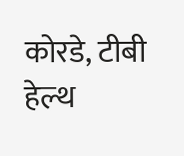कोरडे, टीबी हेल्थ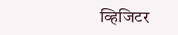व्हिजिटर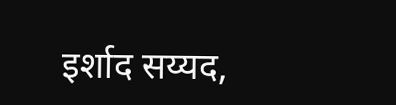इर्शाद सय्यद,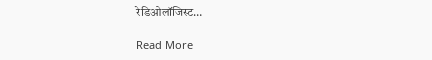रेडिओलॉजिस्ट…

Read More